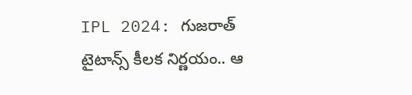IPL 2024: గుజరాత్ టైటాన్స్ కీలక నిర్ణయం.. ఆ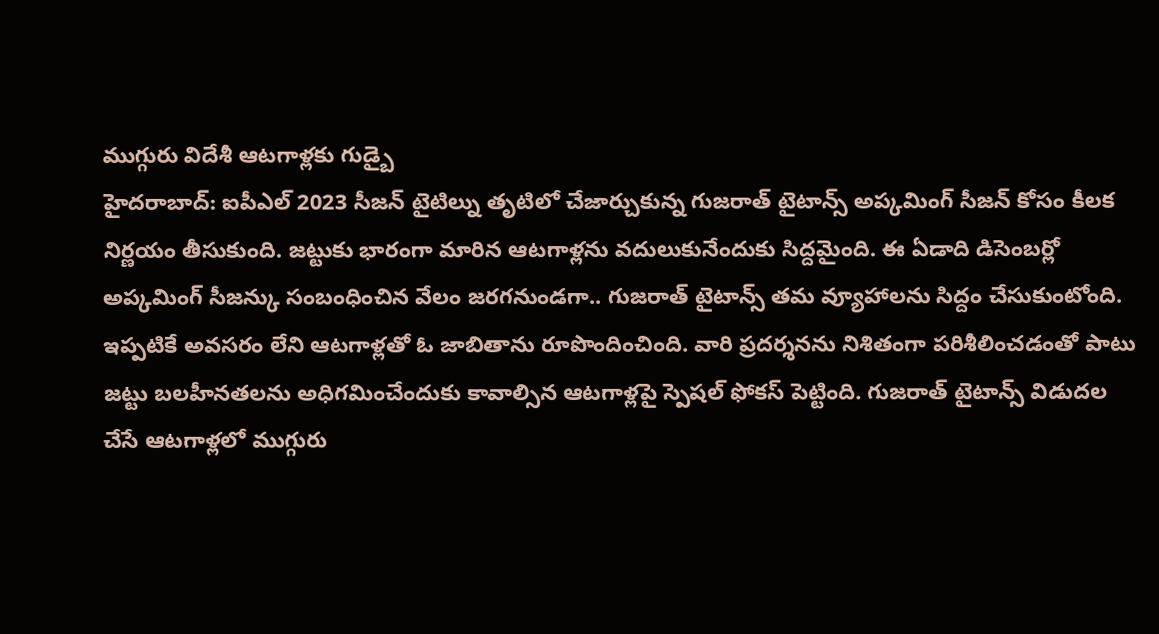ముగ్గురు విదేశీ ఆటగాళ్లకు గుడ్బై
హైదరాబాద్: ఐపీఎల్ 2023 సీజన్ టైటిల్ను తృటిలో చేజార్చుకున్న గుజరాత్ టైటాన్స్ అప్కమింగ్ సీజన్ కోసం కీలక నిర్ణయం తీసుకుంది. జట్టుకు భారంగా మారిన ఆటగాళ్లను వదులుకునేందుకు సిద్దమైంది. ఈ ఏడాది డిసెంబర్లో అప్కమింగ్ సీజన్కు సంబంధించిన వేలం జరగనుండగా.. గుజరాత్ టైటాన్స్ తమ వ్యూహాలను సిద్దం చేసుకుంటోంది.
ఇప్పటికే అవసరం లేని ఆటగాళ్లతో ఓ జాబితాను రూపొందించింది. వారి ప్రదర్శనను నిశితంగా పరిశీలించడంతో పాటు జట్టు బలహీనతలను అధిగమించేందుకు కావాల్సిన ఆటగాళ్లపై స్పెషల్ ఫోకస్ పెట్టింది. గుజరాత్ టైటాన్స్ విడుదల చేసే ఆటగాళ్లలో ముగ్గురు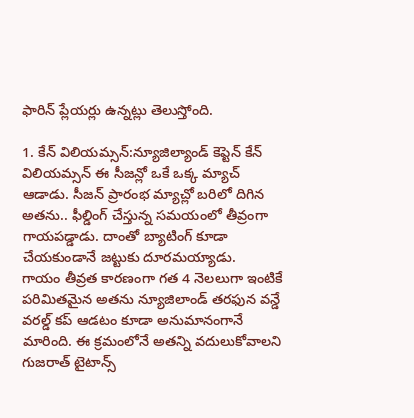ఫారిన్ ప్లేయర్లు ఉన్నట్లు తెలుస్తోంది.

1. కేన్ విలియమ్సన్:న్యూజిల్యాండ్ కెప్టెన్ కేన్ విలియమ్సన్ ఈ సీజన్లో ఒకే ఒక్క మ్యాచ్ ఆడాడు. సీజన్ ప్రారంభ మ్యాచ్లో బరిలో దిగిన అతను.. ఫీల్డింగ్ చేస్తున్న సమయంలో తీవ్రంగా గాయపడ్డాడు. దాంతో బ్యాటింగ్ కూడా చేయకుండానే జట్టుకు దూరమయ్యాడు.
గాయం తీవ్రత కారణంగా గత 4 నెలలుగా ఇంటికే పరిమితమైన అతను న్యూజిలాండ్ తరఫున వన్డే వరల్డ్ కప్ ఆడటం కూడా అనుమానంగానే మారింది. ఈ క్రమంలోనే అతన్ని వదులుకోవాలని గుజరాత్ టైటాన్స్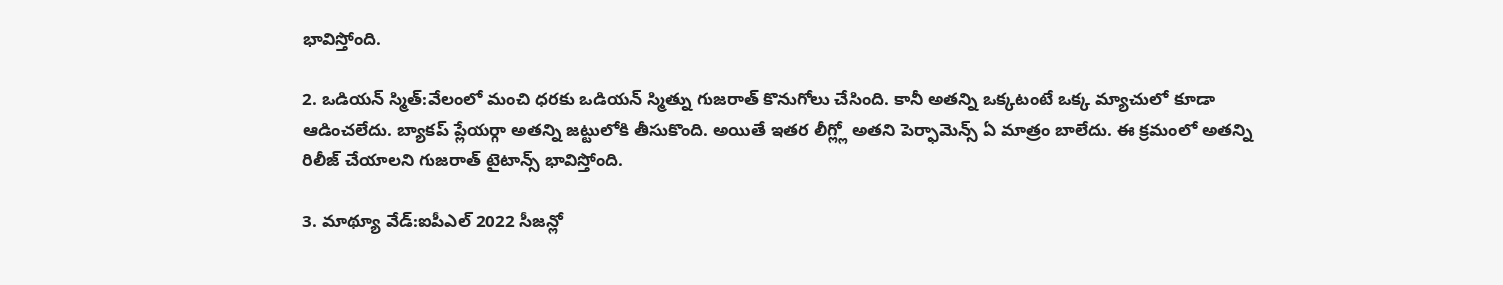భావిస్తోంది.

2. ఒడియన్ స్మిత్:వేలంలో మంచి ధరకు ఒడియన్ స్మిత్ను గుజరాత్ కొనుగోలు చేసింది. కానీ అతన్ని ఒక్కటంటే ఒక్క మ్యాచులో కూడా ఆడించలేదు. బ్యాకప్ ప్లేయర్గా అతన్ని జట్టులోకి తీసుకొంది. అయితే ఇతర లీగ్ల్లో అతని పెర్ఫామెన్స్ ఏ మాత్రం బాలేదు. ఈ క్రమంలో అతన్ని రిలీజ్ చేయాలని గుజరాత్ టైటాన్స్ భావిస్తోంది.

3. మాథ్యూ వేడ్:ఐపీఎల్ 2022 సీజన్లో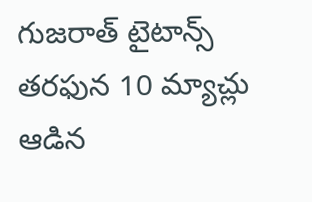గుజరాత్ టైటాన్స్ తరఫున 10 మ్యాచ్లు ఆడిన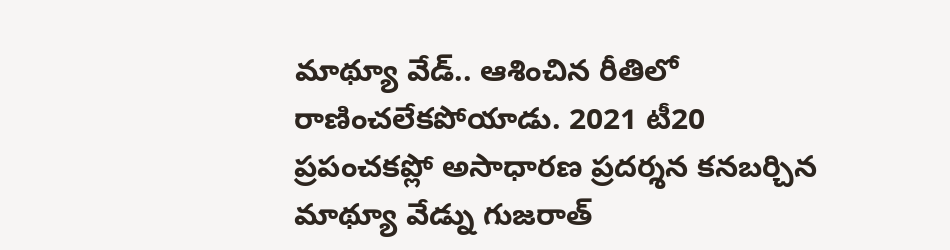మాథ్యూ వేడ్.. ఆశించిన రీతిలో రాణించలేకపోయాడు. 2021 టీ20 ప్రపంచకప్లో అసాధారణ ప్రదర్శన కనబర్చిన మాథ్యూ వేడ్ను గుజరాత్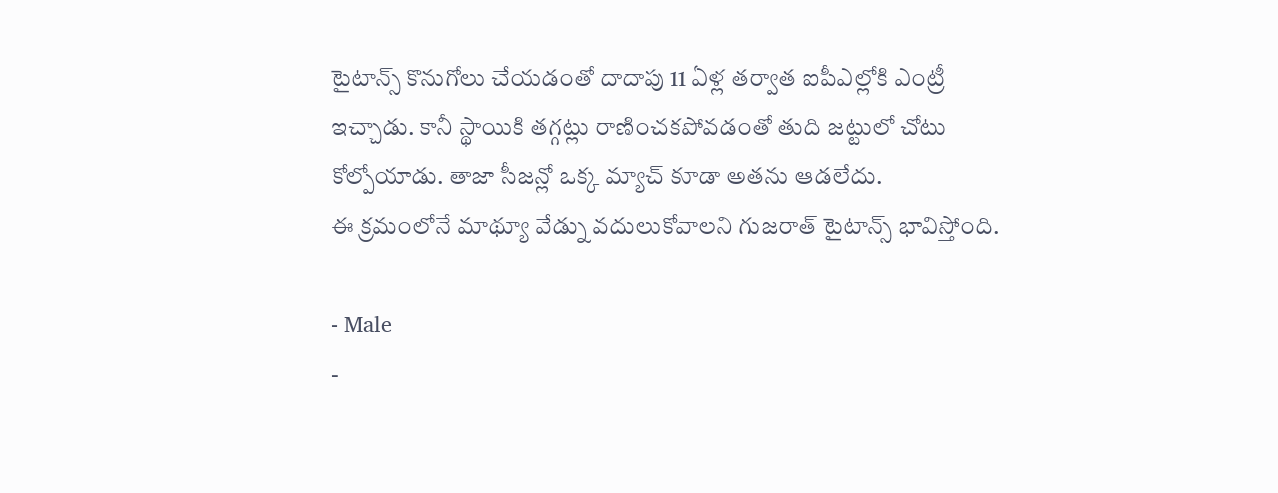టైటాన్స్ కొనుగోలు చేయడంతో దాదాపు 11 ఏళ్ల తర్వాత ఐపీఎల్లోకి ఎంట్రీ ఇచ్చాడు. కానీ స్థాయికి తగ్గట్లు రాణించకపోవడంతో తుది జట్టులో చోటు కోల్పోయాడు. తాజా సీజన్లో ఒక్క మ్యాచ్ కూడా అతను ఆడలేదు.
ఈ క్రమంలోనే మాథ్యూ వేడ్ను వదులుకోవాలని గుజరాత్ టైటాన్స్ భావిస్తోంది.

- Male
-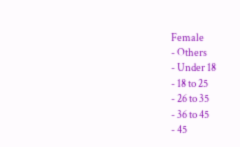Female
- Others
- Under 18
- 18 to 25
- 26 to 35
- 36 to 45
- 45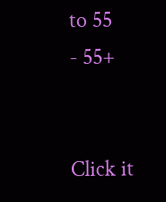to 55
- 55+


Click it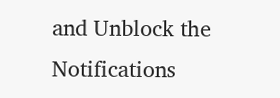and Unblock the Notifications